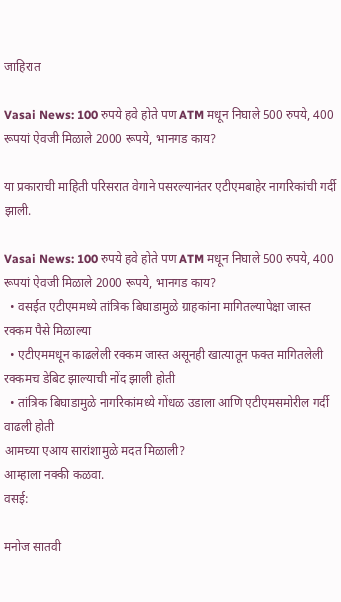जाहिरात

Vasai News: 100 रुपये हवे होते पण ATM मधून निघाले 500 रुपये, 400 रूपयां ऐवजी मिळाले 2000 रूपये, भानगड काय?

या प्रकाराची माहिती परिसरात वेगाने पसरल्यानंतर एटीएमबाहेर नागरिकांची गर्दी झाली.

Vasai News: 100 रुपये हवे होते पण ATM मधून निघाले 500 रुपये, 400 रूपयां ऐवजी मिळाले 2000 रूपये, भानगड काय?
  • वसईत एटीएममध्ये तांत्रिक बिघाडामुळे ग्राहकांना मागितल्यापेक्षा जास्त रक्कम पैसे मिळाल्या
  • एटीएममधून काढलेली रक्कम जास्त असूनही खात्यातून फक्त मागितलेली रक्कमच डेबिट झाल्याची नोंद झाली होती
  • तांत्रिक बिघाडामुळे नागरिकांमध्ये गोंधळ उडाला आणि एटीएमसमोरील गर्दी वाढली होती
आमच्या एआय सारांशामुळे मदत मिळाली?
आम्हाला नक्की कळवा.
वसई:

मनोज सातवी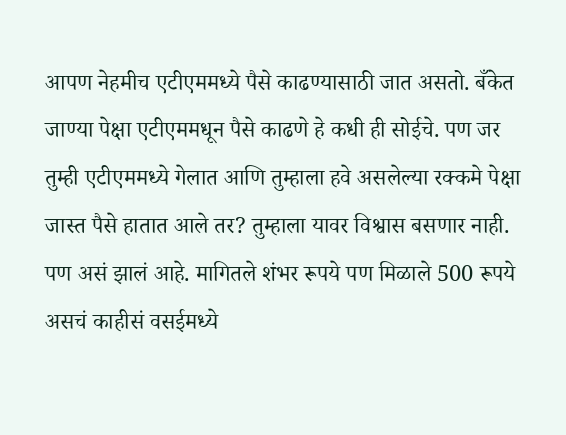आपण नेहमीच एटीएममध्ये पैसे काढण्यासाठी जात असतो. बँकेत जाण्या पेक्षा एटीएममधून पैसे काढणे हे कधी ही सोईचे. पण जर तुम्ही एटीएममध्ये गेलात आणि तुम्हाला हवे असलेल्या रक्कमे पेक्षा जास्त पैसे हातात आले तर? तुम्हाला यावर विश्वास बसणार नाही. पण असं झालं आहे. मागितले शंभर रूपये पण मिळाले 500 रूपये असचं काहीसं वसईमध्ये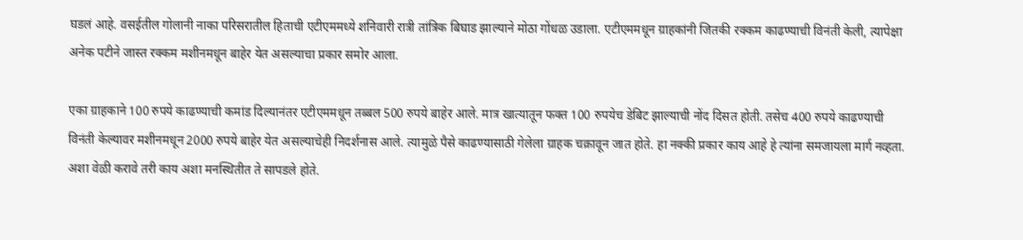घडलं आहे. वसईतील गोलानी नाका परिसरातील हिताची एटीएममध्ये शनिवारी रात्री तांत्रिक बिघाड झाल्याने मोठा गोंधळ उडाला. एटीएममधून ग्राहकांनी जितकी रक्कम काढण्याची विनंती केली, त्यापेक्षा अनेक पटीने जास्त रक्कम मशीनमधून बाहेर येत असल्याचा प्रकार समोर आला.

एका ग्राहकाने 100 रुपये काढण्याची कमांड दिल्यानंतर एटीएममधून तब्बल 500 रुपये बाहेर आले. मात्र खात्यातून फक्त 100 रुपयेच डेबिट झाल्याची नोंद दिसत होती. तसेच 400 रुपये काढण्याची विनंती केल्यावर मशीनमधून 2000 रुपये बाहेर येत असल्याचेही निदर्शनास आले. त्यामुळे पैसे काढण्यासाठी गेलेला ग्राहक चक्रावून जात होते. हा नक्की प्रकार काय आहे हे त्यांना समजायला मार्ग नव्हता. अशा वेळी करावे तरी काय अशा मनस्थितीत ते सापडले होते.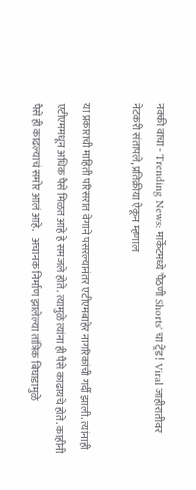नक्की वाचा - Trending News: मार्केटमध्ये 'पैठणी Shorts' चा ट्रेंड! Viral जाहीरातीवर नेटकरी संतापले, प्रतिक्रीया ऐकून म्हणाल

या प्रकाराची माहिती परिसरात वेगाने पसरल्यानंतर एटीएमबाहेर नागरिकांची गर्दी झाली. त्यांनाही एटीएममधून अधिक पैसे मिळत आहे हे समजले होते. त्यामुळे त्यांना ही पैसे काढायचे होते. काहीनी पैसे ही काढल्याचं समोर आलं आहे.   अचानक निर्माण झालेल्या तांत्रिक बिघाडामुळे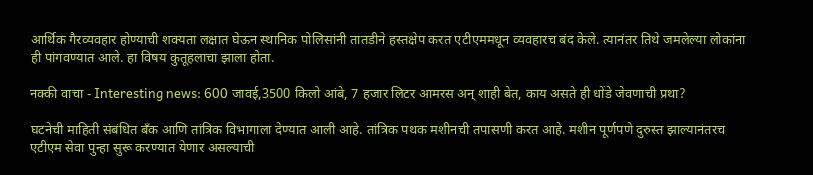आर्थिक गैरव्यवहार होण्याची शक्यता लक्षात घेऊन स्थानिक पोलिसांनी तातडीने हस्तक्षेप करत एटीएममधून व्यवहारच बंद केले. त्यानंतर तिथे जमलेल्या लोकांना ही पांगवण्यात आले. हा विषय कुतूहलाचा झाला होता.

नक्की वाचा - Interesting news: 600 जावई,3500 किलो आंबे, 7 हजार लिटर आमरस अन् शाही बेत, काय असते ही धोंडे जेवणाची प्रथा?

घटनेची माहिती संबंधित बँक आणि तांत्रिक विभागाला देण्यात आली आहे. तांत्रिक पथक मशीनची तपासणी करत आहे. मशीन पूर्णपणे दुरुस्त झाल्यानंतरच एटीएम सेवा पुन्हा सुरू करण्यात येणार असल्याची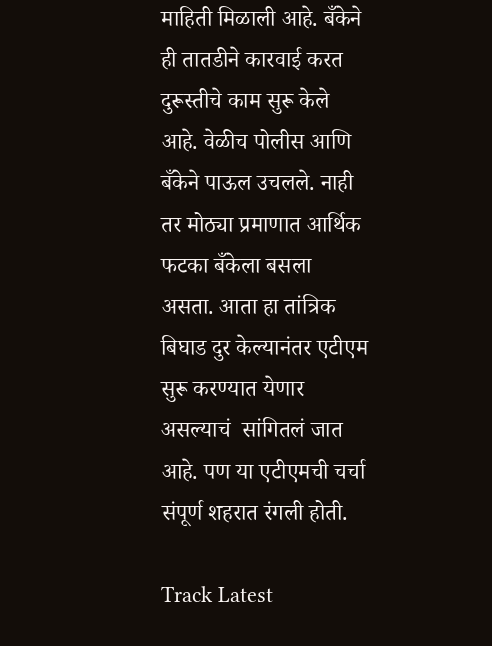माहिती मिळाली आहे. बँकेने ही तातडीने कारवाई करत दुरूस्तीचे काम सुरू केले आहे. वेळीच पोलीस आणि बँकेने पाऊल उचलले. नाही तर मोठ्या प्रमाणात आर्थिक फटका बँकेला बसला असता. आता हा तांत्रिक बिघाड दुर केल्यानंतर एटीएम सुरू करण्यात येणार असल्याचं  सांगितलं जात आहे. पण या एटीएमची चर्चा संपूर्ण शहरात रंगली होती.

Track Latest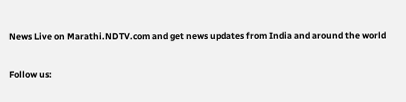News Live on Marathi.NDTV.com and get news updates from India and around the world

Follow us: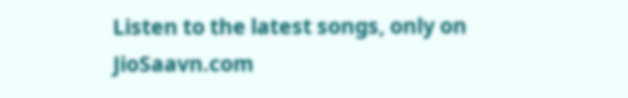Listen to the latest songs, only on JioSaavn.com